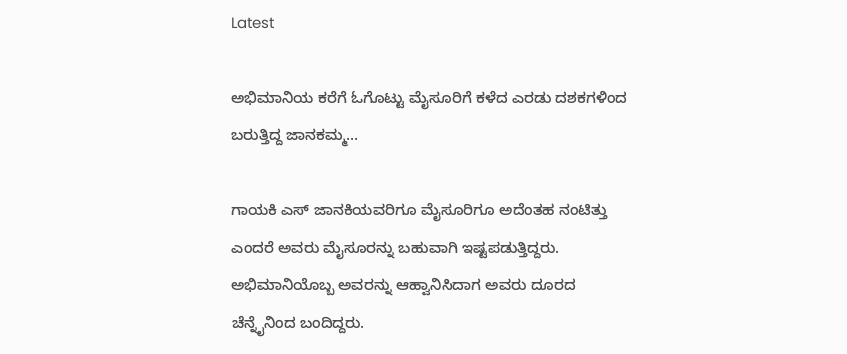Latest

ಅಭಿಮಾನಿಯ ಕರೆಗೆ ಓಗೊಟ್ಟು ಮೈಸೂರಿಗೆ ಕಳೆದ ಎರಡು ದಶಕಗಳಿಂದ ಬರುತ್ತಿದ್ದ ಜಾನಕಮ್ಮ…

ಗಾಯಕಿ ಎಸ್ ಜಾನಕಿಯವರಿಗೂ ಮೈಸೂರಿಗೂ ಅದೆಂತಹ ನಂಟಿತ್ತು ಎಂದರೆ ಅವರು ಮೈಸೂರನ್ನು ಬಹುವಾಗಿ ಇಷ್ಟಪಡುತ್ತಿದ್ದರು. ಅಭಿಮಾನಿಯೊಬ್ಬ ಅವರನ್ನು ಆಹ್ವಾನಿಸಿದಾಗ ಅವರು ದೂರದ ಚೆನ್ನೈನಿಂದ ಬಂದಿದ್ದರು.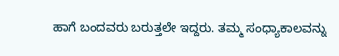ಹಾಗೆ ಬಂದವರು ಬರುತ್ತಲೇ ಇದ್ದರು. ತಮ್ಮ ಸಂಧ್ಯಾಕಾಲವನ್ನು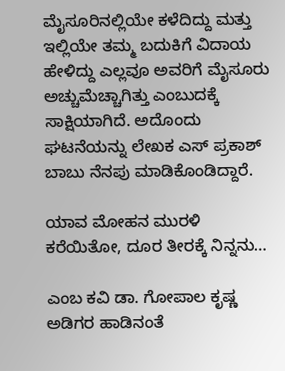ಮೈಸೂರಿನಲ್ಲಿಯೇ ಕಳೆದಿದ್ದು ಮತ್ತು ಇಲ್ಲಿಯೇ ತಮ್ಮ ಬದುಕಿಗೆ ವಿದಾಯ ಹೇಳಿದ್ದು ಎಲ್ಲವೂ ಅವರಿಗೆ ಮೈಸೂರು ಅಚ್ಚುಮೆಚ್ಚಾಗಿತ್ತು ಎಂಬುದಕ್ಕೆ ಸಾಕ್ಷಿಯಾಗಿದೆ. ಅದೊಂದು ಘಟನೆಯನ್ನು ಲೇಖಕ ಎಸ್ ಪ್ರಕಾಶ್ ಬಾಬು ನೆನಪು ಮಾಡಿಕೊಂಡಿದ್ದಾರೆ.

ಯಾವ ಮೋಹನ ಮುರಳಿ ಕರೆಯಿತೋ, ದೂರ ತೀರಕ್ಕೆ ನಿನ್ನನು…

ಎಂಬ ಕವಿ ಡಾ. ಗೋಪಾಲ ಕೃಷ್ಣ ಅಡಿಗರ ಹಾಡಿನಂತೆ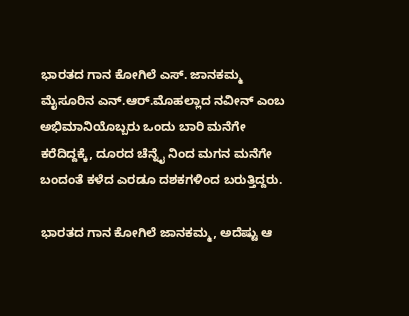ಭಾರತದ ಗಾನ ಕೋಗಿಲೆ ಎಸ್. ಜಾನಕಮ್ಮ ಮೈಸೂರಿನ ಎನ್.ಆರ್.ಮೊಹಲ್ಲಾದ ನವೀನ್ ಎಂಬ ಅಭಿಮಾನಿಯೊಬ್ಬರು ಒಂದು ಬಾರಿ ಮನೆಗೇ ಕರೆದಿದ್ದಕ್ಕೆ, ದೂರದ ಚೆನ್ನೈ ನಿಂದ ಮಗನ ಮನೆಗೇ ಬಂದಂತೆ ಕಳೆದ ಎರಡೂ ದಶಕಗಳಿಂದ ಬರುತ್ತಿದ್ದರು.

ಭಾರತದ ಗಾನ ಕೋಗಿಲೆ ಜಾನಕಮ್ಮ, ಅದೆಷ್ಟು ಆ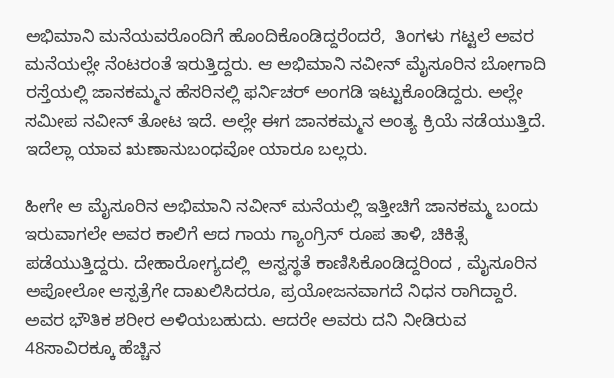ಅಭಿಮಾನಿ ಮನೆಯವರೊಂದಿಗೆ ಹೊಂದಿಕೊಂಡಿದ್ದರೆಂದರೆ,  ತಿಂಗಳು ಗಟ್ಟಲೆ ಅವರ ಮನೆಯಲ್ಲೇ ನೆಂಟರಂತೆ ಇರುತ್ತಿದ್ದರು. ಆ ಅಭಿಮಾನಿ ನವೀನ್ ಮೈಸೂರಿನ ಬೋಗಾದಿ ರಸ್ತೆಯಲ್ಲಿ ಜಾನಕಮ್ಮನ ಹೆಸರಿನಲ್ಲಿ ಫರ್ನಿಚರ್ ಅಂಗಡಿ ಇಟ್ಟುಕೊಂಡಿದ್ದರು. ಅಲ್ಲೇ ಸಮೀಪ ನವೀನ್ ತೋಟ ಇದೆ. ಅಲ್ಲೇ ಈಗ ಜಾನಕಮ್ಮನ ಅಂತ್ಯ ಕ್ರಿಯೆ ನಡೆಯುತ್ತಿದೆ. ಇದೆಲ್ಲಾ ಯಾವ ಋಣಾನುಬಂಧವೋ ಯಾರೂ ಬಲ್ಲರು.

ಹೀಗೇ ಆ ಮೈಸೂರಿನ ಅಭಿಮಾನಿ ನವೀನ್ ಮನೆಯಲ್ಲಿ ಇತ್ತೀಚಿಗೆ ಜಾನಕಮ್ಮ ಬಂದು ಇರುವಾಗಲೇ ಅವರ ಕಾಲಿಗೆ ಆದ ಗಾಯ ಗ್ಯಾಂಗ್ರಿನ್ ರೂಪ ತಾಳಿ, ಚಿಕಿತ್ಸೆ ಪಡೆಯುತ್ತಿದ್ದರು. ದೇಹಾರೋಗ್ಯದಲ್ಲಿ  ಅಸ್ವಸ್ಥತೆ ಕಾಣಿಸಿಕೊಂಡಿದ್ದರಿಂದ , ಮೈಸೂರಿನ ಅಪೋಲೋ ಆಸ್ಪತ್ರೆಗೇ ದಾಖಲಿಸಿದರೂ, ಪ್ರಯೋಜನವಾಗದೆ ನಿಧನ ರಾಗಿದ್ದಾರೆ. ಅವರ ಭೌತಿಕ ಶರೀರ ಅಳಿಯಬಹುದು. ಆದರೇ ಅವರು ದನಿ ನೀಡಿರುವ 48ಸಾವಿರಕ್ಕೂ ಹೆಚ್ಚಿನ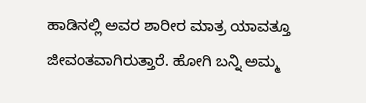ಹಾಡಿನಲ್ಲಿ ಅವರ ಶಾರೀರ ಮಾತ್ರ ಯಾವತ್ತೂ ಜೀವಂತವಾಗಿರುತ್ತಾರೆ. ಹೋಗಿ ಬನ್ನಿ ಅಮ್ಮ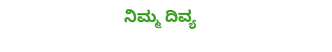ನಿಮ್ಮ ದಿವ್ಯ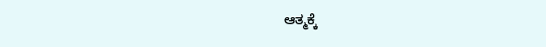ಆತ್ಮಕ್ಕೆ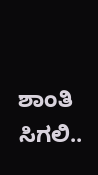ಶಾಂತಿ ಸಿಗಲಿ..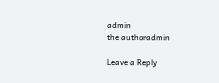admin
the authoradmin

Leave a Reply